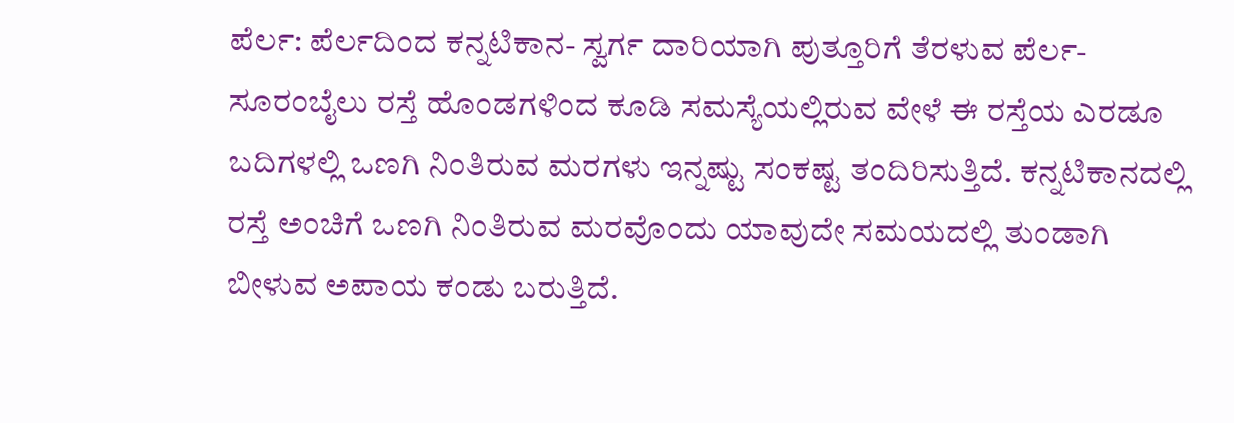ಪೆರ್ಲ: ಪೆರ್ಲದಿಂದ ಕನ್ನಟಿಕಾನ- ಸ್ವರ್ಗ ದಾರಿಯಾಗಿ ಪುತ್ತೂರಿಗೆ ತೆರಳುವ ಪೆರ್ಲ-ಸೂರಂಬೈಲು ರಸ್ತೆ ಹೊಂಡಗಳಿಂದ ಕೂಡಿ ಸಮಸ್ಯೆಯಲ್ಲಿರುವ ವೇಳೆ ಈ ರಸ್ತೆಯ ಎರಡೂ ಬದಿಗಳಲ್ಲಿ ಒಣಗಿ ನಿಂತಿರುವ ಮರಗಳು ಇನ್ನಷ್ಟು ಸಂಕಷ್ಟ ತಂದಿರಿಸುತ್ತಿದೆ. ಕನ್ನಟಿಕಾನದಲ್ಲಿ ರಸ್ತೆ ಅಂಚಿಗೆ ಒಣಗಿ ನಿಂತಿರುವ ಮರವೊಂದು ಯಾವುದೇ ಸಮಯದಲ್ಲಿ ತುಂಡಾಗಿ ಬೀಳುವ ಅಪಾಯ ಕಂಡು ಬರುತ್ತಿದೆ.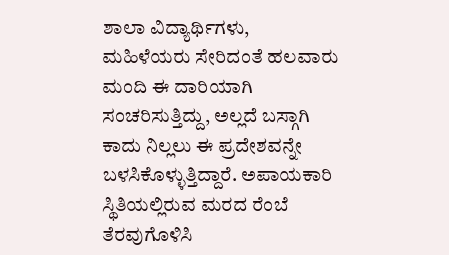ಶಾಲಾ ವಿದ್ಯಾರ್ಥಿಗಳು, ಮಹಿಳೆಯರು ಸೇರಿದಂತೆ ಹಲವಾರು ಮಂದಿ ಈ ದಾರಿಯಾಗಿ ಸಂಚರಿಸುತ್ತಿದ್ದು, ಅಲ್ಲದೆ ಬಸ್ಗಾಗಿ ಕಾದು ನಿಲ್ಲಲು ಈ ಪ್ರದೇಶವನ್ನೇ ಬಳಸಿಕೊಳ್ಳುತ್ತಿದ್ದಾರೆ. ಅಪಾಯಕಾರಿ ಸ್ಥಿತಿಯಲ್ಲಿರುವ ಮರದ ರೆಂಬೆ ತೆರವುಗೊಳಿಸಿ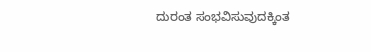ದುರಂತ ಸಂಭವಿಸುವುದಕ್ಕಿಂತ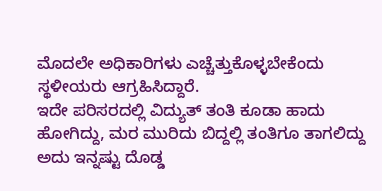ಮೊದಲೇ ಅಧಿಕಾರಿಗಳು ಎಚ್ಚೆತ್ತುಕೊಳ್ಳಬೇಕೆಂದು ಸ್ಥಳೀಯರು ಆಗ್ರಹಿಸಿದ್ದಾರೆ.
ಇದೇ ಪರಿಸರದಲ್ಲಿ ವಿದ್ಯುತ್ ತಂತಿ ಕೂಡಾ ಹಾದು ಹೋಗಿದ್ದು, ಮರ ಮುರಿದು ಬಿದ್ದಲ್ಲಿ ತಂತಿಗೂ ತಾಗಲಿದ್ದು ಅದು ಇನ್ನಷ್ಟು ದೊಡ್ಡ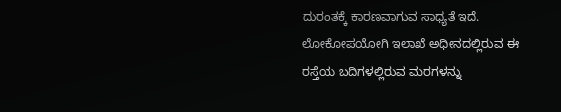ದುರಂತಕ್ಕೆ ಕಾರಣವಾಗುವ ಸಾಧ್ಯತೆ ಇದೆ. ಲೋಕೋಪಯೋಗಿ ಇಲಾಖೆ ಅಧೀನದಲ್ಲಿರುವ ಈ ರಸ್ತೆಯ ಬದಿಗಳಲ್ಲಿರುವ ಮರಗಳನ್ನು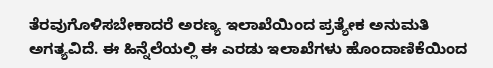ತೆರವುಗೊಳಿಸಬೇಕಾದರೆ ಅರಣ್ಯ ಇಲಾಖೆಯಿಂದ ಪ್ರತ್ಯೇಕ ಅನುಮತಿ ಅಗತ್ಯವಿದೆ. ಈ ಹಿನ್ನೆಲೆಯಲ್ಲಿ ಈ ಎರಡು ಇಲಾಖೆಗಳು ಹೊಂದಾಣಿಕೆಯಿಂದ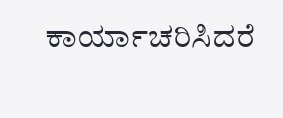ಕಾರ್ಯಾಚರಿಸಿದರೆ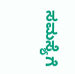ಸಮಸ್ಯೆಗೆ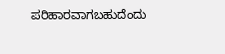ಪರಿಹಾರವಾಗಬಹುದೆಂದು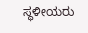ಸ್ಥಳೀಯರು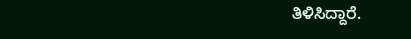ತಿಳಿಸಿದ್ದಾರೆ.